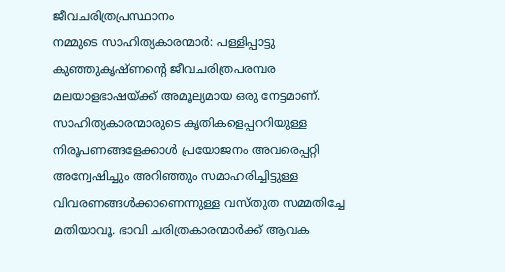ജീവചരിത്രപ്രസ്ഥാനം
നമ്മുടെ സാഹിത്യകാരന്മാർ: പള്ളിപ്പാട്ടു കുഞ്ഞുകൃഷ്ണൻ്റെ ജീവചരിത്രപരമ്പര മലയാളഭാഷയ്ക്ക് അമൂല്യമായ ഒരു നേട്ടമാണ്. സാഹിത്യകാരന്മാരുടെ കൃതികളെപ്പററിയുള്ള നിരൂപണങ്ങളേക്കാൾ പ്രയോജനം അവരെപ്പറ്റി അന്വേഷിച്ചും അറിഞ്ഞും സമാഹരിച്ചിട്ടുള്ള വിവരണങ്ങൾക്കാണെന്നുള്ള വസ്തുത സമ്മതിച്ചേ മതിയാവൂ. ഭാവി ചരിത്രകാരന്മാർക്ക് ആവക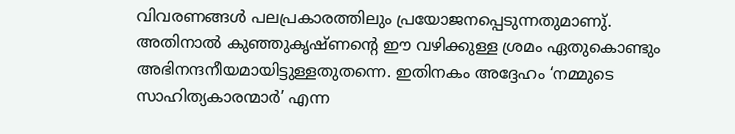വിവരണങ്ങൾ പലപ്രകാരത്തിലും പ്രയോജനപ്പെടുന്നതുമാണു്. അതിനാൽ കുഞ്ഞുകൃഷ്ണൻ്റെ ഈ വഴിക്കുള്ള ശ്രമം ഏതുകൊണ്ടും അഭിനന്ദനീയമായിട്ടുള്ളതുതന്നെ. ഇതിനകം അദ്ദേഹം ‘നമ്മുടെ സാഹിത്യകാരന്മാർ’ എന്ന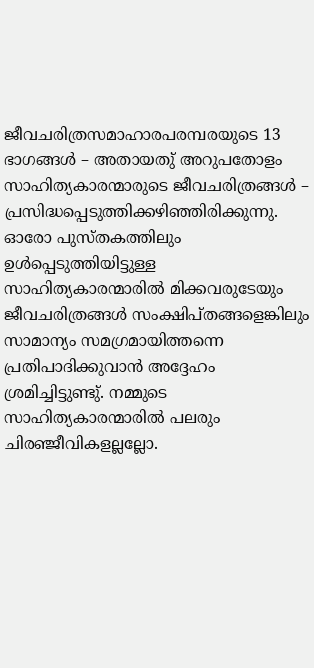ജീവചരിത്രസമാഹാരപരമ്പരയുടെ 13 ഭാഗങ്ങൾ – അതായതു് അറുപതോളം സാഹിത്യകാരന്മാരുടെ ജീവചരിത്രങ്ങൾ – പ്രസിദ്ധപ്പെടുത്തിക്കഴിഞ്ഞിരിക്കുന്നു. ഓരോ പുസ്തകത്തിലും ഉൾപ്പെടുത്തിയിട്ടുള്ള സാഹിത്യകാരന്മാരിൽ മിക്കവരുടേയും ജീവചരിത്രങ്ങൾ സംക്ഷിപ്തങ്ങളെങ്കിലും സാമാന്യം സമഗ്രമായിത്തന്നെ പ്രതിപാദിക്കുവാൻ അദ്ദേഹം ശ്രമിച്ചിട്ടുണ്ടു്. നമ്മുടെ സാഹിത്യകാരന്മാരിൽ പലരും ചിരഞ്ജീവികളല്ലല്ലോ.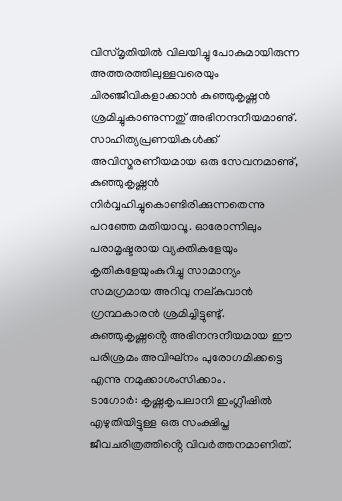വിസ്മൃതിയിൽ വിലയിച്ചു പോകുമായിരുന്ന അത്തരത്തിലുള്ളവരെയും ചിരഞ്ജീവികളാക്കാൻ കുഞ്ഞുകൃഷ്ണൻ ശ്രമിച്ചുകാണുന്നതു് അഭിനന്ദനീയമാണു്. സാഹിത്യപ്രണയികൾക്ക് അവിസ്മരണീയമായ ഒരു സേവനമാണു്, കുഞ്ഞുകൃഷ്ണൻ നിർവ്വഹിച്ചുകൊണ്ടിരിക്കുന്നതെന്നു പറഞ്ഞേ മതിയാവൂ. ഓരോന്നിലും പരാമൃഷ്ടരായ വ്യക്തികളേയും കൃതികളേയുംകുറിച്ചു സാമാന്യം സമഗ്രമായ അറിവു നല്കുവാൻ ഗ്രന്ഥകാരൻ ശ്രമിച്ചിട്ടുണ്ടു്. കുഞ്ഞുകൃഷ്ണൻ്റെ അഭിനന്ദനീയമായ ഈ പരിശ്രമം അവിഘ്നം പുരോഗമിക്കട്ടെ എന്നു നമുക്കാശംസിക്കാം.
ടാഗോർ: കൃഷ്ണകൃപലാനി ഇംഗ്ലീഷിൽ എഴുതിയിട്ടുള്ള ഒരു സംക്ഷിപ്ത ജീവചരിത്രത്തിൻ്റെ വിവർത്തനമാണിത്.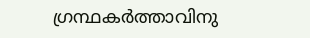ഗ്രന്ഥകർത്താവിനു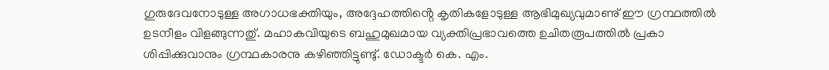ഗുരുദേവനോടുള്ള അഗാധഭക്തിയും, അദ്ദേഹത്തിൻ്റെ കൃതികളോടുള്ള ആഭിമുഖ്യവുമാണു് ഈ ഗ്രന്ഥത്തിൽ ഉടനീളം വിളങ്ങുന്നതു്. മഹാകവിയുടെ ബഹുമുഖമായ വ്യക്തിപ്രഭാവത്തെ ഉചിതരൂപത്തിൽ പ്രകാ ശിപ്പിക്കുവാനും ഗ്രന്ഥകാരനു കഴിഞ്ഞിട്ടുണ്ടു്. ഡോക്ടർ കെ. എം.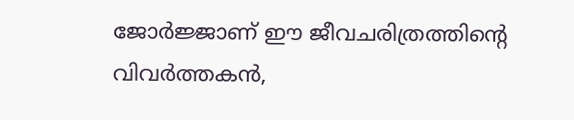ജോർജ്ജാണ് ഈ ജീവചരിത്രത്തിൻ്റെ വിവർത്തകൻ,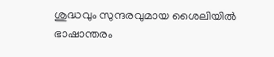ശുദ്ധവും സുന്ദരവുമായ ശൈലിയിൽ ഭാഷാന്തരം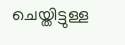ചെയ്തിട്ടുള്ള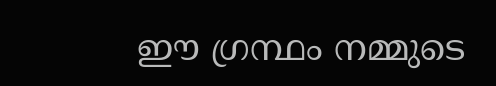ഈ ഗ്രന്ഥം നമ്മുടെ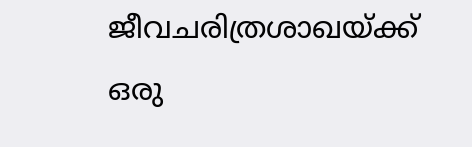ജീവചരിത്രശാഖയ്ക്ക് ഒരു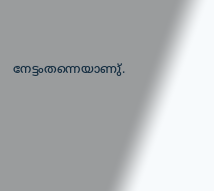നേട്ടംതന്നെയാണു്.